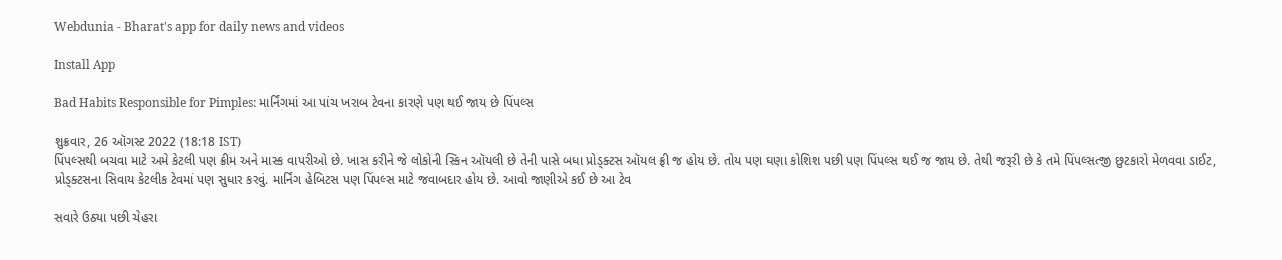Webdunia - Bharat's app for daily news and videos

Install App

Bad Habits Responsible for Pimples: માર્નિંગમાં આ પાંચ ખરાબ ટેવના કારણે પણ થઈ જાય છે પિંપલ્સ

શુક્રવાર, 26 ઑગસ્ટ 2022 (18:18 IST)
પિંપલ્સથી બચવા માટે અમે કેટલી પણ ક્રીમ અને માસ્ક વાપરીઓ છે. ખાસ કરીને જે લોકોની સ્કિન ઑયલી છે તેની પાસે બધા પ્રોડ્ક્ટસ ઑયલ ફ્રી જ હોય છે. તોય પણ ઘણા કોશિશ પછી પણ પિંપલ્સ થઈ જ જાય છે. તેથી જરૂરી છે કે તમે પિંપલ્સત્જી છુટકારો મેળવવા ડાઈટ, પ્રોડ્ક્ટસના સિવાય કેટલીક ટેવમાં પણ સુધાર કરવું. માર્નિંગ હેબિટસ પણ પિંપલ્સ માટે જવાબદાર હોય છે. આવો જાણીએ કઈ છે આ ટેવ

સવારે ઉઠ્યા પછી ચેહરા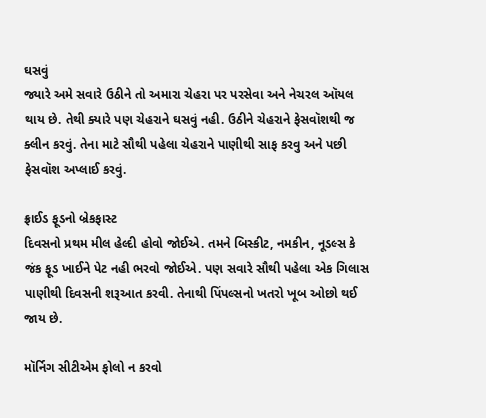ઘસવું
જ્યારે અમે સવારે ઉઠીને તો અમારા ચેહરા પર પરસેવા અને નેચરલ ઑયલ થાય છે. તેથી ક્યારે પણ ચેહરાને ઘસવું નહી. ઉઠીને ચેહરાને ફેસવૉશથી જ ક્લીન કરવું. તેના માટે સૌથી પહેલા ચેહરાને પાણીથી સાફ કરવુ અને પછી ફેસવૉશ અપ્લાઈ કરવું.

ફ્રાઈડ ફૂડનો બ્રેકફાસ્ટ
દિવસનો પ્રથમ મીલ હેલ્દી હોવો જોઈએ. તમને બિસ્કીટ, નમકીન, નૂડલ્સ કે જંક ફૂડ ખાઈને પેટ નહી ભરવો જોઈએ. પણ સવારે સૌથી પહેલા એક ગિલાસ પાણીથી દિવસની શરૂઆત કરવી. તેનાથી પિંપલ્સનો ખતરો ખૂબ ઓછો થઈ જાય છે.

મૉર્નિગ સીટીએમ ફોલો ન કરવો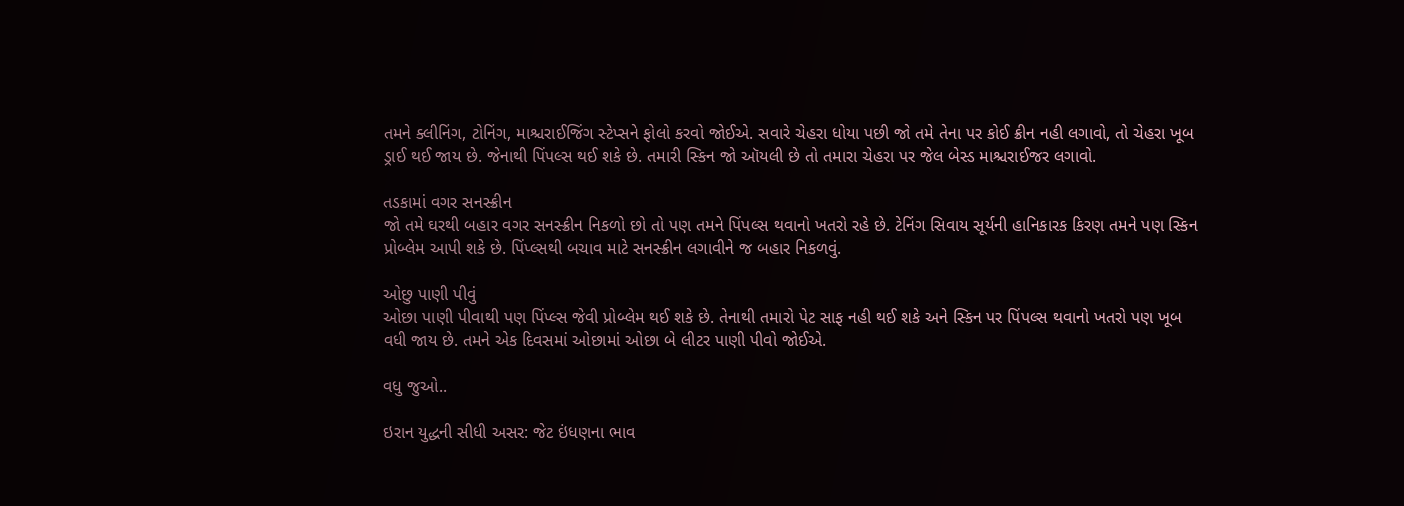તમને ક્લીનિંગ, ટોનિંગ, માશ્ચરાઈજિંગ સ્ટેપ્સને ફોલો કરવો જોઈએ. સવારે ચેહરા ધોયા પછી જો તમે તેના પર કોઈ ક્રીન નહી લગાવો, તો ચેહરા ખૂબ ડ્રાઈ થઈ જાય છે. જેનાથી પિંપલ્સ થઈ શકે છે. તમારી સ્કિન જો ઑયલી છે તો તમારા ચેહરા પર જેલ બેસ્ડ માશ્ચરાઈજર લગાવો.

તડકામાં વગર સનસ્ક્રીન
જો તમે ઘરથી બહાર વગર સનસ્ક્રીન નિકળો છો તો પણ તમને પિંપલ્સ થવાનો ખતરો રહે છે. ટેનિંગ સિવાય સૂર્યની હાનિકારક કિરણ તમને પણ સ્કિન પ્રોબ્લેમ આપી શકે છે. પિંપ્લ્સથી બચાવ માટે સનસ્ક્રીન લગાવીને જ બહાર નિકળવું.

ઓછુ પાણી પીવું
ઓછા પાણી પીવાથી પણ પિંપ્લ્સ જેવી પ્રોબ્લેમ થઈ શકે છે. તેનાથી તમારો પેટ સાફ નહી થઈ શકે અને સ્કિન પર પિંપલ્સ થવાનો ખતરો પણ ખૂબ વધી જાય છે. તમને એક દિવસમાં ઓછામાં ઓછા બે લીટર પાણી પીવો જોઈએ.

વધુ જુઓ..

ઇરાન યુદ્ધની સીધી અસર: જેટ ઇંધણના ભાવ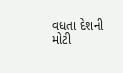વધતા દેશની મોટી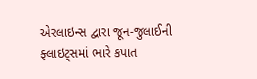એરલાઇન્સ દ્વારા જૂન-જુલાઈની ફ્લાઇટ્સમાં ભારે કપાત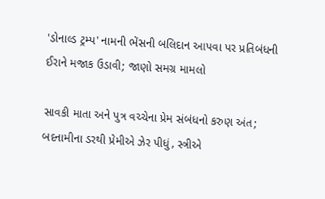'ડોનાલ્ડ ટ્રમ્પ' નામની ભેંસની બલિદાન આપવા પર પ્રતિબંધની ઈરાને મજાક ઉડાવી; જાણો સમગ્ર મામલો

સાવકી માતા અને પુત્ર વચ્ચેના પ્રેમ સંબંધનો કરુણ અંત; બદનામીના ડરથી પ્રેમીએ ઝેર પીધું, સ્ત્રીએ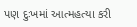પણ દુઃખમાં આત્મહત્યા કરી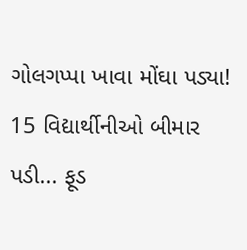ગોલગપ્પા ખાવા મોંઘા પડ્યા! 15 વિદ્યાર્થીનીઓ બીમાર પડી... ફૂડ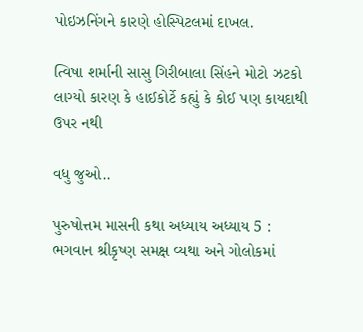પોઇઝનિંગને કારણે હોસ્પિટલમાં દાખલ.

ત્વિષા શર્માની સાસુ ગિરીબાલા સિંહને મોટો ઝટકો લાગ્યો કારણ કે હાઈકોર્ટે કહ્યું કે કોઈ પણ કાયદાથી ઉપર નથી

વધુ જુઓ..

પુરુષોત્તમ માસની કથા અધ્યાય અધ્યાય 5 : ભગવાન શ્રીકૃષ્ણ સમક્ષ વ્યથા અને ગોલોકમાં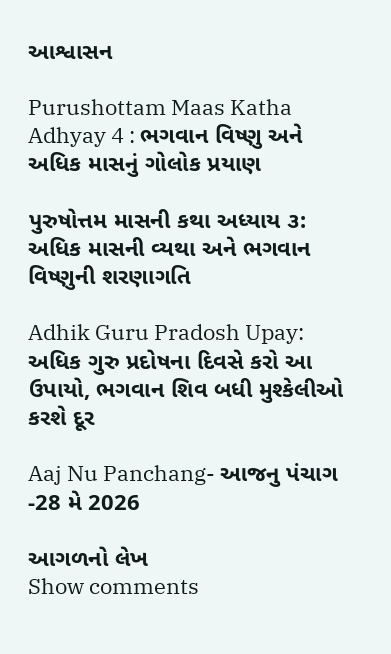આશ્વાસન

Purushottam Maas Katha Adhyay 4 : ભગવાન વિષ્ણુ અને અધિક માસનું ગોલોક પ્રયાણ

પુરુષોત્તમ માસની કથા અધ્યાય ૩: અધિક માસની વ્યથા અને ભગવાન વિષ્ણુની શરણાગતિ

Adhik Guru Pradosh Upay: અધિક ગુરુ પ્રદોષના દિવસે કરો આ ઉપાયો, ભગવાન શિવ બધી મુશ્કેલીઓ કરશે દૂર

Aaj Nu Panchang- આજનુ પંચાગ -28 મે 2026

આગળનો લેખ
Show comments